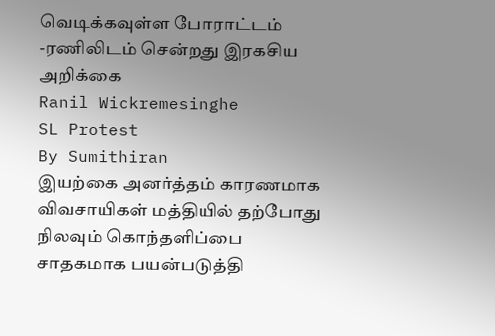வெடிக்கவுள்ள போராட்டம் -ரணிலிடம் சென்றது இரகசிய அறிக்கை
Ranil Wickremesinghe
SL Protest
By Sumithiran
இயற்கை அனர்த்தம் காரணமாக விவசாயிகள் மத்தியில் தற்போது நிலவும் கொந்தளிப்பை சாதகமாக பயன்படுத்தி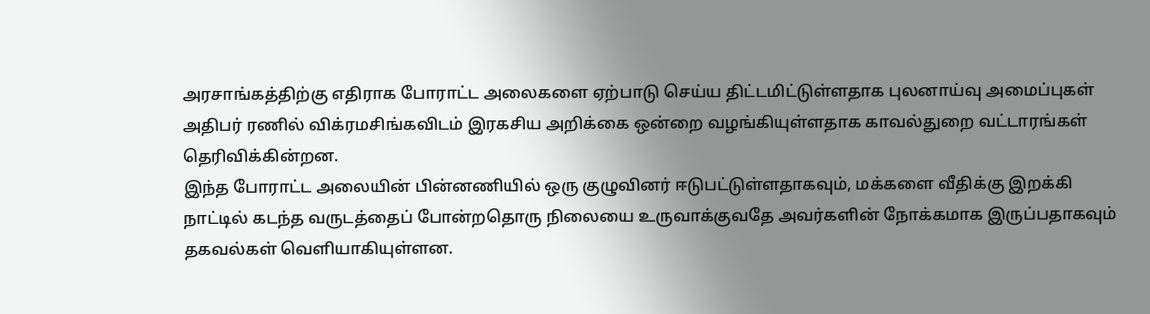அரசாங்கத்திற்கு எதிராக போராட்ட அலைகளை ஏற்பாடு செய்ய திட்டமிட்டுள்ளதாக புலனாய்வு அமைப்புகள் அதிபர் ரணில் விக்ரமசிங்கவிடம் இரகசிய அறிக்கை ஒன்றை வழங்கியுள்ளதாக காவல்துறை வட்டாரங்கள் தெரிவிக்கின்றன.
இந்த போராட்ட அலையின் பின்னணியில் ஒரு குழுவினர் ஈடுபட்டுள்ளதாகவும், மக்களை வீதிக்கு இறக்கி நாட்டில் கடந்த வருடத்தைப் போன்றதொரு நிலையை உருவாக்குவதே அவர்களின் நோக்கமாக இருப்பதாகவும் தகவல்கள் வெளியாகியுள்ளன.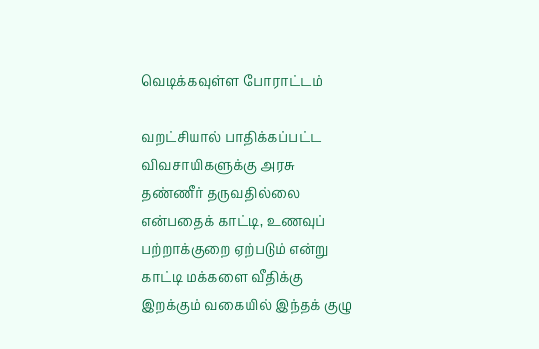வெடிக்கவுள்ள போராட்டம்

வறட்சியால் பாதிக்கப்பட்ட விவசாயிகளுக்கு அரசு தண்ணீர் தருவதில்லை என்பதைக் காட்டி, உணவுப் பற்றாக்குறை ஏற்படும் என்று காட்டி மக்களை வீதிக்கு இறக்கும் வகையில் இந்தக் குழு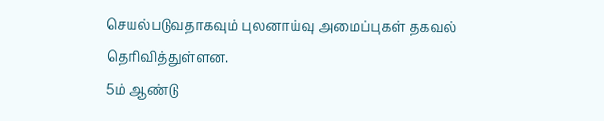செயல்படுவதாகவும் புலனாய்வு அமைப்புகள் தகவல் தெரிவித்துள்ளன.
5ம் ஆண்டு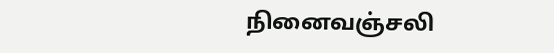நினைவஞ்சலி